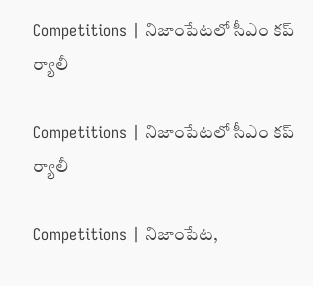Competitions | నిజాంపేటలో సీఎం కప్ ర్యాలీ

Competitions | నిజాంపేటలో సీఎం కప్ ర్యాలీ

Competitions | నిజాంపేట,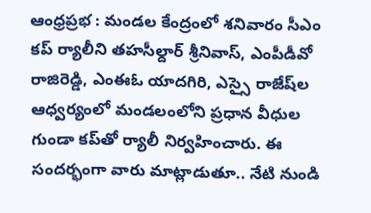ఆంధ్రప్రభ : మండల కేంద్రంలో శనివారం సీఎం కప్ ర్యాలీని తహసీల్దార్ శ్రీనివాస్, ఎంపీడీవో రాజిరెడ్డి, ఎంఈఓ యాదగిరి, ఎస్సై రాజేష్‌ల ఆధ్వర్యంలో మండలంలోని ప్రధాన వీధుల గుండా కప్‌తో ర్యాలీ నిర్వ‌హించారు. ఈ సందర్భంగా వారు మాట్లాడుతూ.. నేటి నుండి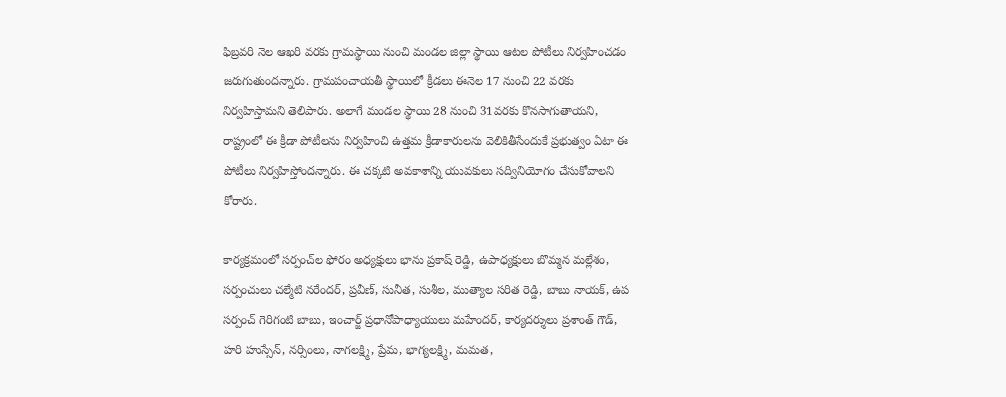ఫిబ్రవరి నెల ఆఖరి వరకు గ్రామస్థాయి నుంచి మండల జిల్లా స్థాయి ఆటల పోటీలు నిర్వహించడం జరుగుతుందన్నారు. గ్రామపంచాయతీ స్థాయిలో క్రీడలు ఈనెల 17 నుంచి 22 వరకు నిర్వహిస్తామని తెలిపారు. అలాగే మండల స్థాయి 28 నుంచి 31వరకు కొనసాగుతాయని, రాష్ట్రంలో ఈ క్రీడా పోటీలను నిర్వహించి ఉత్తమ క్రీడాకారులను వెలికితీసేందుకే ప్రభుత్వం ఏటా ఈ పోటీలు నిర్వహిస్తోందన్నారు. ఈ చక్కటి అవకాశాన్ని యువకులు సద్వినియోగం చేసుకోవాలని కోరారు.

కార్యక్రమంలో సర్పంచ్‌ల ఫోరం అధ్యక్షులు భాను ప్రకాష్ రెడ్డి, ఉపాధ్యక్షులు బొమ్మన మల్లేశం, సర్పంచులు చల్మేటి నరేందర్, ప్రవీణ్, సునీత, సుశీల, ముత్యాల సరిత రెడ్డి, బాబు నాయక్, ఉప సర్పంచ్ గెరిగంటి బాబు, ఇంచార్జ్ ప్రధానోపాధ్యాయులు మహేందర్, కార్యదర్శులు ప్రశాంత్ గౌడ్, హరి హుస్సేన్, నర్సింలు, నాగలక్ష్మి, ప్రేమ, భాగ్యలక్ష్మి, మమత,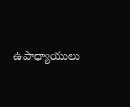ఉపాధ్యాయులు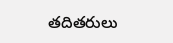తదితరులు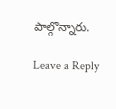పాల్గొన్నారు.

Leave a Reply